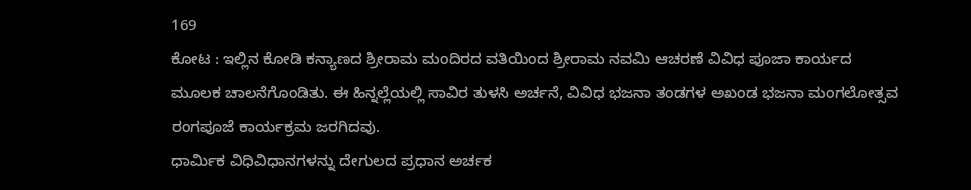169
ಕೋಟ : ಇಲ್ಲಿನ ಕೋಡಿ ಕನ್ಯಾಣದ ಶ್ರೀರಾಮ ಮಂದಿರದ ವತಿಯಿಂದ ಶ್ರೀರಾಮ ನವಮಿ ಆಚರಣೆ ವಿವಿಧ ಪೂಜಾ ಕಾರ್ಯದ ಮೂಲಕ ಚಾಲನೆಗೊಂಡಿತು. ಈ ಹಿನ್ನಲ್ಲೆಯಲ್ಲಿ ಸಾವಿರ ತುಳಸಿ ಅರ್ಚನೆ, ವಿವಿಧ ಭಜನಾ ತಂಡಗಳ ಅಖಂಡ ಭಜನಾ ಮಂಗಲೋತ್ಸವ ರಂಗಪೂಜೆ ಕಾರ್ಯಕ್ರಮ ಜರಗಿದವು.
ಧಾರ್ಮಿಕ ವಿಧಿವಿಧಾನಗಳನ್ನು ದೇಗುಲದ ಪ್ರಧಾನ ಅರ್ಚಕ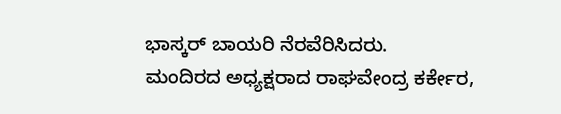ಭಾಸ್ಕರ್ ಬಾಯರಿ ನೆರವೆರಿಸಿದರು.
ಮಂದಿರದ ಅಧ್ಯಕ್ಷರಾದ ರಾಘವೇಂದ್ರ ಕರ್ಕೇರ,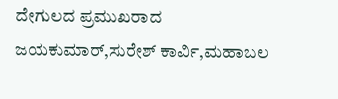ದೇಗುಲದ ಪ್ರಮುಖರಾದ ಜಯಕುಮಾರ್,ಸುರೇಶ್ ಕಾರ್ವಿ,ಮಹಾಬಲ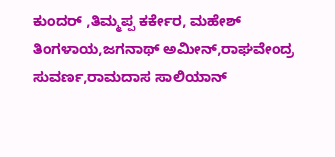ಕುಂದರ್ ,ತಿಮ್ಮಪ್ಪ ಕರ್ಕೇರ, ಮಹೇಶ್ ತಿಂಗಳಾಯ,ಜಗನಾಥ್ ಅಮೀನ್,ರಾಘವೇಂದ್ರ ಸುವರ್ಣ,ರಾಮದಾಸ ಸಾಲಿಯಾನ್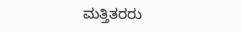ಮತ್ತಿತರರು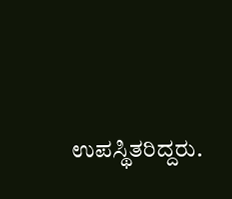ಉಪಸ್ಥಿತರಿದ್ದರು.